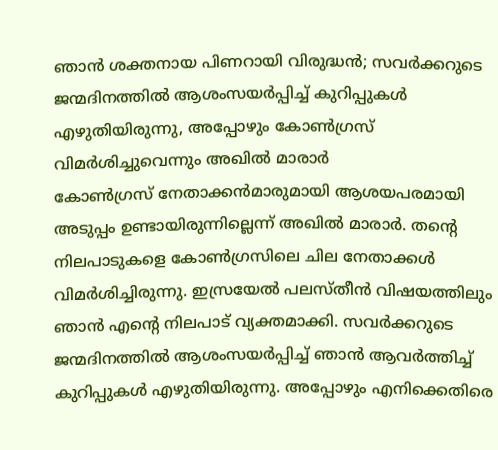ഞാൻ ശക്തനായ പിണറായി വിരുദ്ധൻ; സവർക്കറുടെ ജന്മദിനത്തിൽ ആശംസയർപ്പിച്ച് കുറിപ്പുകൾ എഴുതിയിരുന്നു, അപ്പോഴും കോൺഗ്രസ് വിമർശിച്ചുവെന്നും അഖിൽ മാരാർ
കോൺഗ്രസ് നേതാക്കൻമാരുമായി ആശയപരമായി അടുപ്പം ഉണ്ടായിരുന്നില്ലെന്ന് അഖിൽ മാരാർ. തന്റെ നിലപാടുകളെ കോൺഗ്രസിലെ ചില നേതാക്കൾ വിമർശിച്ചിരുന്നു. ഇസ്രയേൽ പലസ്തീൻ വിഷയത്തിലും ഞാൻ എന്റെ നിലപാട് വ്യക്തമാക്കി. സവർക്കറുടെ ജന്മദിനത്തിൽ ആശംസയർപ്പിച്ച് ഞാൻ ആവർത്തിച്ച് കുറിപ്പുകൾ എഴുതിയിരുന്നു. അപ്പോഴും എനിക്കെതിരെ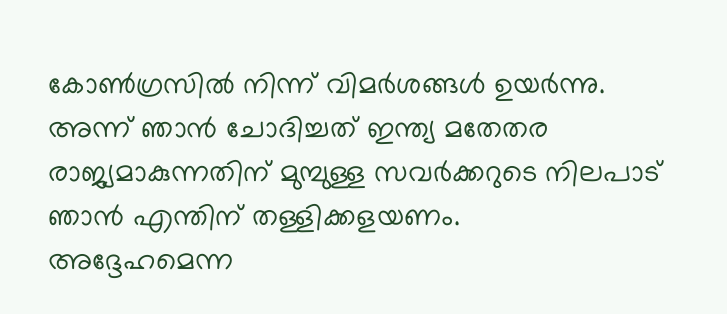കോൺഗ്രസിൽ നിന്ന് വിമർശങ്ങൾ ഉയർന്നു. അന്ന് ഞാൻ ചോദിച്ചത് ഇന്ത്യ മതേതര രാജ്യമാകുന്നതിന് മുമ്പുള്ള സവർക്കറുടെ നിലപാട് ഞാൻ എന്തിന് തള്ളിക്കളയണം.
അദ്ദേഹമെന്ന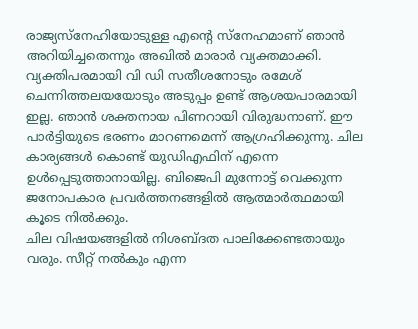രാജ്യസ്നേഹിയോടുള്ള എന്റെ സ്നേഹമാണ് ഞാൻ അറിയിച്ചതെന്നും അഖിൽ മാരാർ വ്യക്തമാക്കി. വ്യക്തിപരമായി വി ഡി സതീശനോടും രമേശ് ചെന്നിത്തലയയോടും അടുപ്പം ഉണ്ട് ആശയപാരമായി ഇല്ല. ഞാൻ ശക്തനായ പിണറായി വിരുദ്ധനാണ്. ഈ പാർട്ടിയുടെ ഭരണം മാറണമെന്ന് ആഗ്രഹിക്കുന്നു. ചില കാര്യങ്ങൾ കൊണ്ട് യുഡിഎഫിന് എന്നെ ഉൾപ്പെടുത്താനായില്ല. ബിജെപി മുന്നോട്ട് വെക്കുന്ന ജനോപകാര പ്രവർത്തനങ്ങളിൽ ആത്മാർത്ഥമായി കൂടെ നിൽക്കും.
ചില വിഷയങ്ങളിൽ നിശബ്ദത പാലിക്കേണ്ടതായും വരും. സീറ്റ് നൽകും എന്ന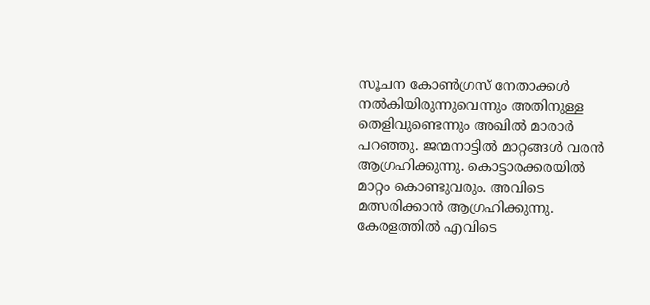സൂചന കോൺഗ്രസ് നേതാക്കൾ നൽകിയിരുന്നുവെന്നും അതിനുള്ള തെളിവുണ്ടെന്നും അഖിൽ മാരാർ പറഞ്ഞു. ജന്മനാട്ടിൽ മാറ്റങ്ങൾ വരൻ ആഗ്രഹിക്കുന്നു. കൊട്ടാരക്കരയിൽ മാറ്റം കൊണ്ടുവരും. അവിടെ മത്സരിക്കാൻ ആഗ്രഹിക്കുന്നു. കേരളത്തിൽ എവിടെ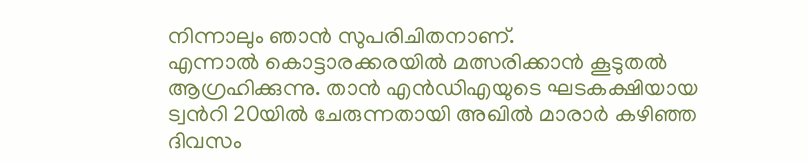നിന്നാലും ഞാൻ സുപരിചിതനാണ്.
എന്നാൽ കൊട്ടാരക്കരയിൽ മത്സരിക്കാൻ കൂടുതൽ ആഗ്രഹിക്കുന്നു. താൻ എൻഡിഎയുടെ ഘടകക്ഷിയായ ട്വൻറി 20യിൽ ചേരുന്നതായി അഖിൽ മാരാർ കഴിഞ്ഞ ദിവസം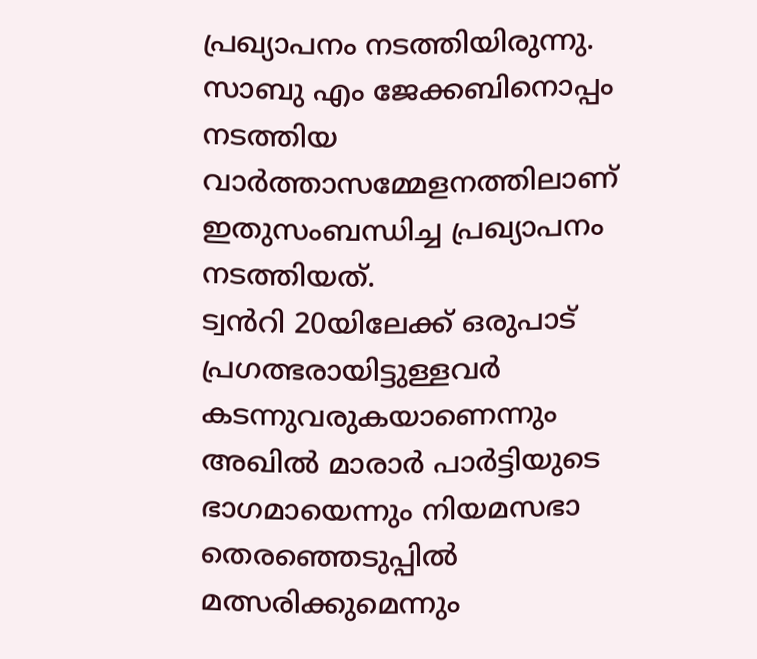പ്രഖ്യാപനം നടത്തിയിരുന്നു. സാബു എം ജേക്കബിനൊപ്പം നടത്തിയ വാർത്താസമ്മേളനത്തിലാണ് ഇതുസംബന്ധിച്ച പ്രഖ്യാപനം നടത്തിയത്.
ട്വൻറി 20യിലേക്ക് ഒരുപാട് പ്രഗത്ഭരായിട്ടുള്ളവർ കടന്നുവരുകയാണെന്നും അഖിൽ മാരാർ പാർട്ടിയുടെ ഭാഗമായെന്നും നിയമസഭാ തെരഞ്ഞെടുപ്പിൽ മത്സരിക്കുമെന്നും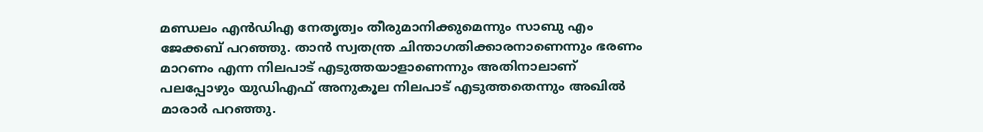മണ്ഡലം എൻഡിഎ നേതൃത്വം തീരുമാനിക്കുമെന്നും സാബു എം ജേക്കബ് പറഞ്ഞു. താൻ സ്വതന്ത്ര ചിന്താഗതിക്കാരനാണെന്നും ഭരണം മാറണം എന്ന നിലപാട് എടുത്തയാളാണെന്നും അതിനാലാണ് പലപ്പോഴും യുഡിഎഫ് അനുകൂല നിലപാട് എടുത്തതെന്നും അഖിൽ മാരാർ പറഞ്ഞു.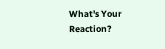What's Your Reaction?